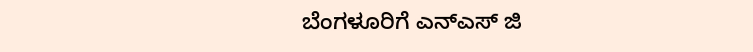ಬೆಂಗಳೂರಿಗೆ ಎನ್ಎಸ್ ಜಿ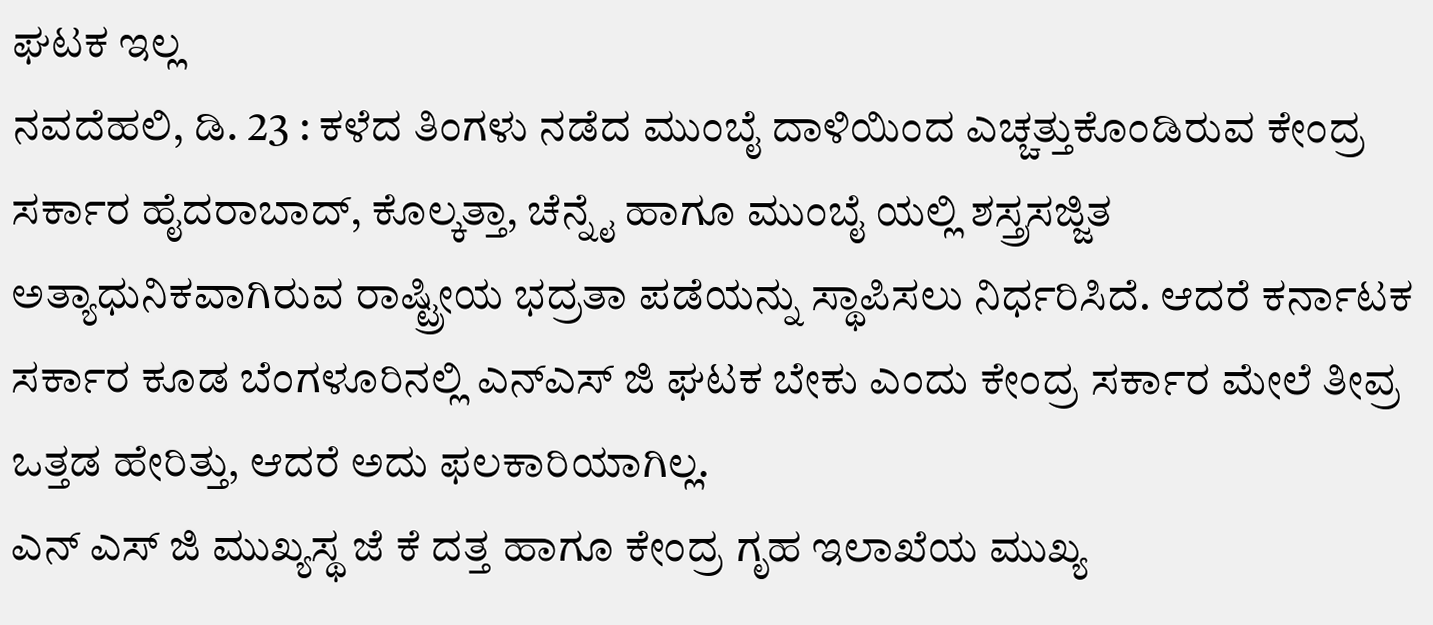ಘಟಕ ಇಲ್ಲ
ನವದೆಹಲಿ, ಡಿ. 23 : ಕಳೆದ ತಿಂಗಳು ನಡೆದ ಮುಂಬೈ ದಾಳಿಯಿಂದ ಎಚ್ಚತ್ತುಕೊಂಡಿರುವ ಕೇಂದ್ರ ಸರ್ಕಾರ ಹೈದರಾಬಾದ್, ಕೊಲ್ಕತ್ತಾ, ಚೆನ್ನೈ ಹಾಗೂ ಮುಂಬೈ ಯಲ್ಲಿ ಶಸ್ತ್ರಸಜ್ಜಿತ ಅತ್ಯಾಧುನಿಕವಾಗಿರುವ ರಾಷ್ಟ್ರೀಯ ಭದ್ರತಾ ಪಡೆಯನ್ನು ಸ್ಥಾಪಿಸಲು ನಿರ್ಧರಿಸಿದೆ. ಆದರೆ ಕರ್ನಾಟಕ ಸರ್ಕಾರ ಕೂಡ ಬೆಂಗಳೂರಿನಲ್ಲಿ ಎನ್ಎಸ್ ಜಿ ಘಟಕ ಬೇಕು ಎಂದು ಕೇಂದ್ರ ಸರ್ಕಾರ ಮೇಲೆ ತೀವ್ರ ಒತ್ತಡ ಹೇರಿತ್ತು, ಆದರೆ ಅದು ಫಲಕಾರಿಯಾಗಿಲ್ಲ.
ಎನ್ ಎಸ್ ಜಿ ಮುಖ್ಯಸ್ಥ ಜೆ ಕೆ ದತ್ತ ಹಾಗೂ ಕೇಂದ್ರ ಗೃಹ ಇಲಾಖೆಯ ಮುಖ್ಯ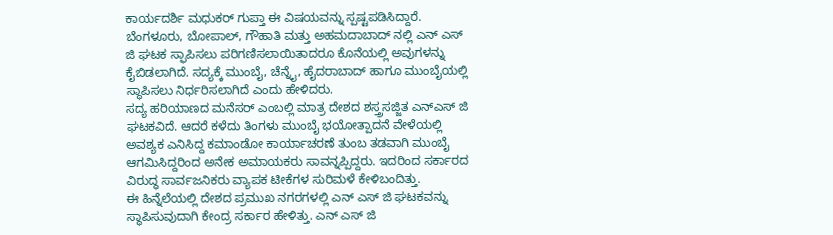ಕಾರ್ಯದರ್ಶಿ ಮಧುಕರ್ ಗುಪ್ತಾ ಈ ವಿಷಯವನ್ನು ಸ್ಪಷ್ಟಪಡಿಸಿದ್ದಾರೆ. ಬೆಂಗಳೂರು, ಬೋಪಾಲ್, ಗೌಹಾತಿ ಮತ್ತು ಅಹಮದಾಬಾದ್ ನಲ್ಲಿ ಎನ್ ಎಸ್ ಜಿ ಘಟಕ ಸ್ಫಾಪಿಸಲು ಪರಿಗಣಿಸಲಾಯಿತಾದರೂ ಕೊನೆಯಲ್ಲಿ ಅವುಗಳನ್ನು ಕೈಬಿಡಲಾಗಿದೆ. ಸದ್ಯಕ್ಕೆ ಮುಂಬೈ, ಚೆನ್ನೈ, ಹೈದರಾಬಾದ್ ಹಾಗೂ ಮುಂಬೈಯಲ್ಲಿ ಸ್ಥಾಪಿಸಲು ನಿರ್ಧರಿಸಲಾಗಿದೆ ಎಂದು ಹೇಳಿದರು.
ಸದ್ಯ ಹರಿಯಾಣದ ಮನೆಸರ್ ಎಂಬಲ್ಲಿ ಮಾತ್ರ ದೇಶದ ಶಸ್ತ್ರಸಜ್ಜಿತ ಎನ್ಎಸ್ ಜಿ ಘಟಕವಿದೆ. ಆದರೆ ಕಳೆದು ತಿಂಗಳು ಮುಂಬೈ ಭಯೋತ್ಪಾದನೆ ವೇಳೆಯಲ್ಲಿ ಅವಶ್ಯಕ ಎನಿಸಿದ್ದ ಕಮಾಂಡೋ ಕಾರ್ಯಾಚರಣೆ ತುಂಬ ತಡವಾಗಿ ಮುಂಬೈ ಆಗಮಿಸಿದ್ದರಿಂದ ಅನೇಕ ಅಮಾಯಕರು ಸಾವನ್ನಪ್ಪಿದ್ದರು. ಇದರಿಂದ ಸರ್ಕಾರದ ವಿರುದ್ಧ ಸಾರ್ವಜನಿಕರು ವ್ಯಾಪಕ ಟೀಕೆಗಳ ಸುರಿಮಳೆ ಕೇಳಿಬಂದಿತ್ತು.
ಈ ಹಿನ್ನೆಲೆಯಲ್ಲಿ ದೇಶದ ಪ್ರಮುಖ ನಗರಗಳಲ್ಲಿ ಎನ್ ಎಸ್ ಜಿ ಘಟಕವನ್ನು ಸ್ಥಾಪಿಸುವುದಾಗಿ ಕೇಂದ್ರ ಸರ್ಕಾರ ಹೇಳಿತ್ತು. ಎನ್ ಎಸ್ ಜಿ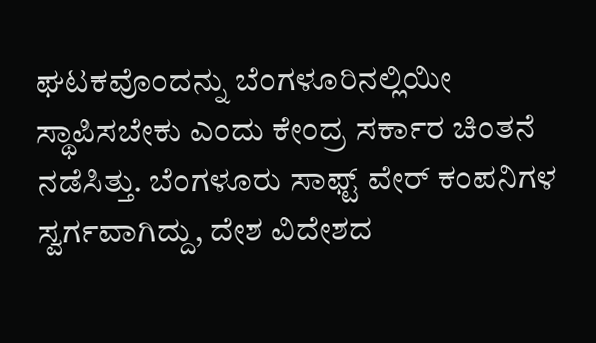ಘಟಕವೊಂದನ್ನು ಬೆಂಗಳೂರಿನಲ್ಲಿಯೀ ಸ್ಥಾಪಿಸಬೇಕು ಎಂದು ಕೇಂದ್ರ ಸರ್ಕಾರ ಚಿಂತನೆ ನಡೆಸಿತ್ತು. ಬೆಂಗಳೂರು ಸಾಫ್ಟ್ ವೇರ್ ಕಂಪನಿಗಳ ಸ್ವರ್ಗವಾಗಿದ್ದು, ದೇಶ ವಿದೇಶದ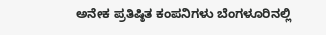ಅನೇಕ ಪ್ರತಿಷ್ಠಿತ ಕಂಪನಿಗಳು ಬೆಂಗಳೂರಿನಲ್ಲಿ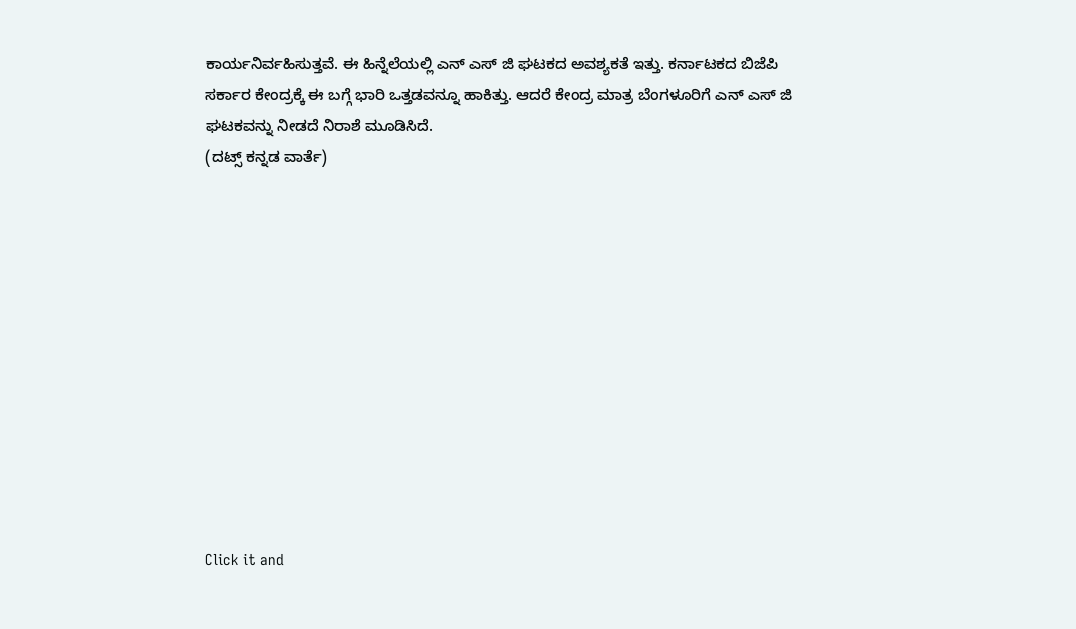ಕಾರ್ಯನಿರ್ವಹಿಸುತ್ತವೆ. ಈ ಹಿನ್ನೆಲೆಯಲ್ಲಿ ಎನ್ ಎಸ್ ಜಿ ಘಟಕದ ಅವಶ್ಯಕತೆ ಇತ್ತು. ಕರ್ನಾಟಕದ ಬಿಜೆಪಿ ಸರ್ಕಾರ ಕೇಂದ್ರಕ್ಕೆ ಈ ಬಗ್ಗೆ ಭಾರಿ ಒತ್ತಡವನ್ನೂ ಹಾಕಿತ್ತು. ಆದರೆ ಕೇಂದ್ರ ಮಾತ್ರ ಬೆಂಗಳೂರಿಗೆ ಎನ್ ಎಸ್ ಜಿ ಘಟಕವನ್ನು ನೀಡದೆ ನಿರಾಶೆ ಮೂಡಿಸಿದೆ.
(ದಟ್ಸ್ ಕನ್ನಡ ವಾರ್ತೆ)












Click it and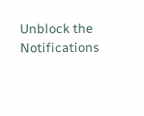Unblock the Notifications